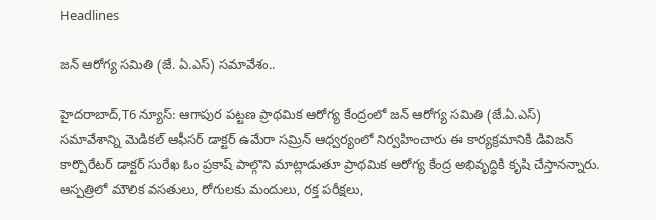Headlines

జన్ ఆరోగ్య సమితి (జే. ఏ.ఎస్) సమావేశం..

హైదరాబాద్,T6 న్యూస్: ఆగాపుర పట్టణ ప్రాథమిక ఆరోగ్య కేంద్రంలో జన్ ఆరోగ్య సమితి (జే.ఏ.ఎస్) సమావేశాన్ని మెడికల్ ఆఫీసర్ డాక్టర్ ఉమేరా సమ్రిన్ ఆధ్వర్యంలో నిర్వహించారు ఈ కార్యక్రమానికి డివిజన్ కార్పొరేటర్ డాక్టర్ సురేఖ ఓం ప్రకాష్ పాల్గొని మాట్లాడుతూ ప్రాథమిక ఆరోగ్య కేంద్ర అభివృద్ధికి కృషి చేస్తానన్నారు. ఆస్పత్రిలో మౌలిక వసతులు, రోగులకు మందులు, రక్త పరీక్షలు,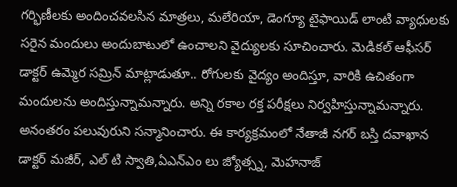గర్భిణీలకు అందించవలసిన మాత్రలు, మలేరియా, డెంగ్యూ టైఫాయిడ్ లాంటి వ్యాధులకు సరైన మందులు అందుబాటులో ఉంచాలని వైద్యులకు సూచించారు. మెడికల్ ఆఫీసర్ డాక్టర్ ఉమ్మెర సమ్రిన్ మాట్లాడుతూ.. రోగులకు వైద్యం అందిస్తూ, వారికి ఉచితంగా మందులను అందిస్తున్నామన్నారు. అన్ని రకాల రక్త పరీక్షలు నిర్వహిస్తున్నామన్నారు. అనంతరం పలువురుని సన్మానించారు. ఈ కార్యక్రమంలో నేతాజీ నగర్ బస్తి దవాఖాన డాక్టర్ మజీర్, ఎల్ టి స్వాతి,ఏఎన్ఎం లు జ్యోత్స్న, మెహనాజ్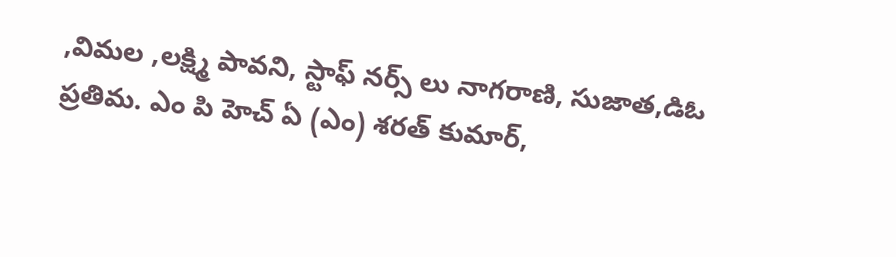,విమల ,లక్ష్మి పావని, స్టాఫ్ నర్స్ లు నాగరాణి, సుజాత,డిఓ ప్రతిమ. ఎం పి హెచ్ ఏ (ఎం) శరత్ కుమార్,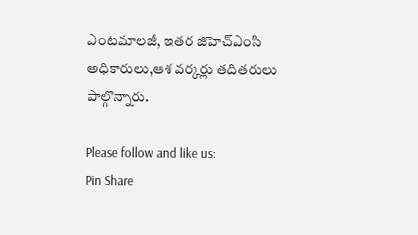ఎంటమాలజీ, ఇతర జిహెచ్ఎంసి అధికారులు,ఆశ వర్కర్లు తదితరులు పాల్గొన్నారు.

Please follow and like us:
Pin Share